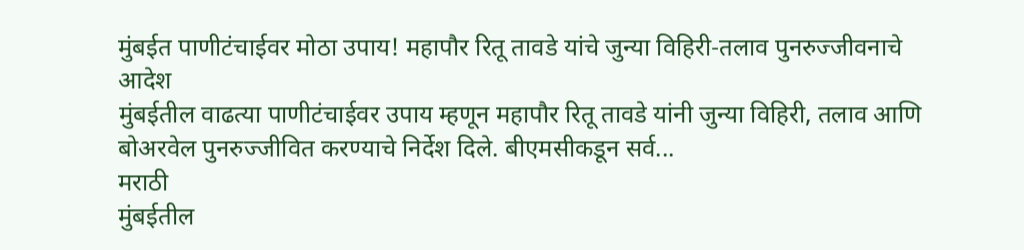मुंबईत पाणीटंचाईवर मोठा उपाय! महापौर रितू तावडे यांचे जुन्या विहिरी-तलाव पुनरुज्जीवनाचे आदेश
मुंबईतील वाढत्या पाणीटंचाईवर उपाय म्हणून महापौर रितू तावडे यांनी जुन्या विहिरी, तलाव आणि बोअरवेल पुनरुज्जीवित करण्याचे निर्देश दिले. बीएमसीकडून सर्व...
मराठी
मुंबईतील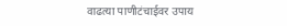वाढत्या पाणीटंचाईवर उपाय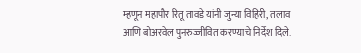म्हणून महापौर रितू तावडे यांनी जुन्या विहिरी, तलाव आणि बोअरवेल पुनरुज्जीवित करण्याचे निर्देश दिले.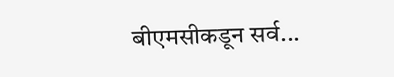बीएमसीकडून सर्व...